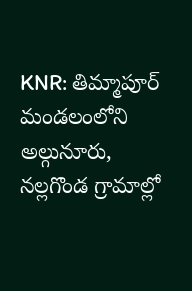KNR: తిమ్మాపూర్ మండలంలోని అల్గునూరు, నల్లగొండ గ్రామాల్లో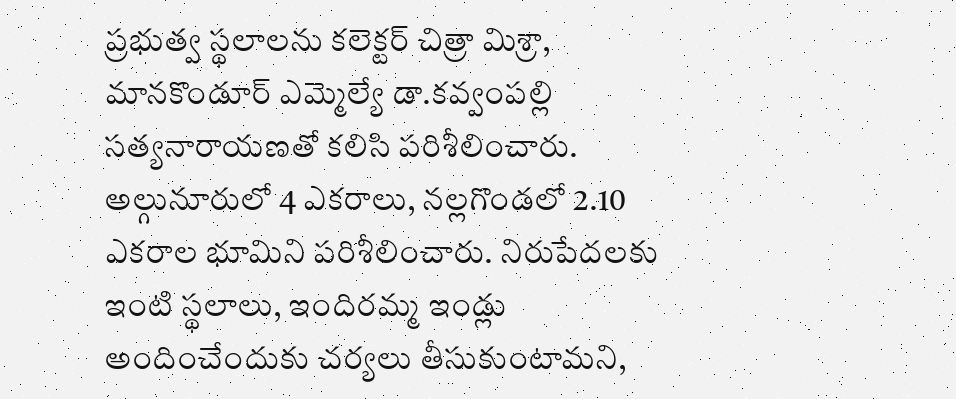ప్రభుత్వ స్థలాలను కలెక్టర్ చిత్రా మిశ్రా, మానకొండూర్ ఎమ్మెల్యే డా.కవ్వంపల్లి సత్యనారాయణతో కలిసి పరిశీలించారు. అల్గునూరులో 4 ఎకరాలు, నల్లగొండలో 2.10 ఎకరాల భూమిని పరిశీలించారు. నిరుపేదలకు ఇంటి స్థలాలు, ఇందిరమ్మ ఇండ్లు అందించేందుకు చర్యలు తీసుకుంటామని,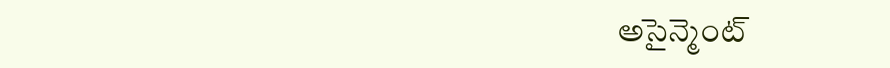అసైన్మెంట్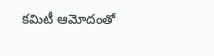కమిటీ ఆమోదంతో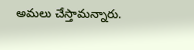అమలు చేస్తామన్నారు.